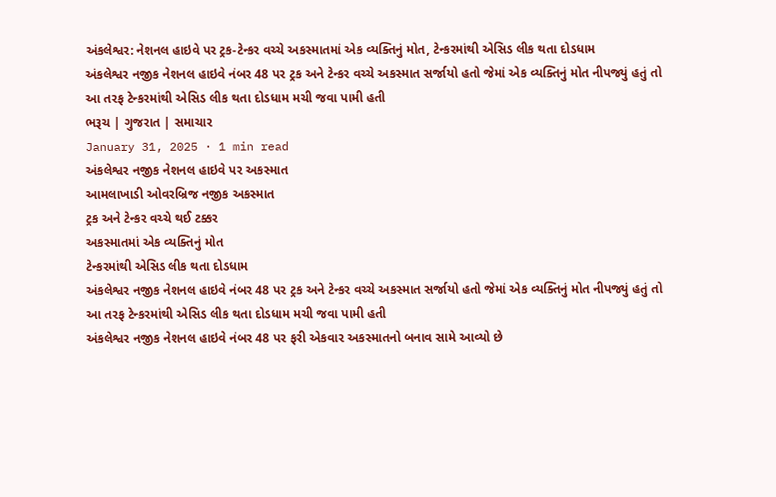અંકલેશ્વર: નેશનલ હાઇવે પર ટ્રક-ટેન્કર વચ્ચે અકસ્માતમાં એક વ્યક્તિનું મોત, ટેન્કરમાંથી એસિડ લીક થતા દોડધામ
અંકલેશ્વર નજીક નેશનલ હાઇવે નંબર 48 પર ટ્રક અને ટેન્કર વચ્ચે અકસ્માત સર્જાયો હતો જેમાં એક વ્યક્તિનું મોત નીપજ્યું હતું તો આ તરફ ટેન્કરમાંથી એસિડ લીક થતા દોડધામ મચી જવા પામી હતી
ભરૂચ | ગુજરાત | સમાચાર
January 31, 2025 · 1 min read
અંકલેશ્વર નજીક નેશનલ હાઇવે પર અકસ્માત
આમલાખાડી ઓવરબ્રિજ નજીક અકસ્માત
ટ્રક અને ટેન્કર વચ્ચે થઈ ટક્કર
અકસ્માતમાં એક વ્યક્તિનું મોત
ટેન્કરમાંથી એસિડ લીક થતા દોડધામ
અંકલેશ્વર નજીક નેશનલ હાઇવે નંબર 48 પર ટ્રક અને ટેન્કર વચ્ચે અકસ્માત સર્જાયો હતો જેમાં એક વ્યક્તિનું મોત નીપજ્યું હતું તો આ તરફ ટેન્કરમાંથી એસિડ લીક થતા દોડધામ મચી જવા પામી હતી
અંકલેશ્વર નજીક નેશનલ હાઇવે નંબર 48 પર ફરી એકવાર અકસ્માતનો બનાવ સામે આવ્યો છે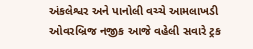અંકલેશ્વર અને પાનોલી વચ્ચે આમલાખડી ઓવરબ્રિજ નજીક આજે વહેલી સવારે ટ્રક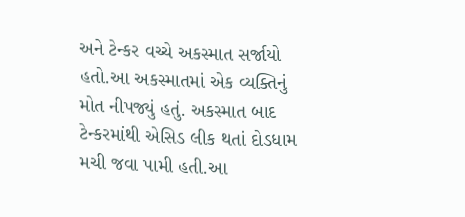અને ટેન્કર વચ્ચે અકસ્માત સર્જાયો હતો.આ અકસ્માતમાં એક વ્યક્તિનું મોત નીપજ્યું હતું. અકસ્માત બાદ ટેન્કરમાંથી એસિડ લીક થતાં દોડધામ મચી જવા પામી હતી.આ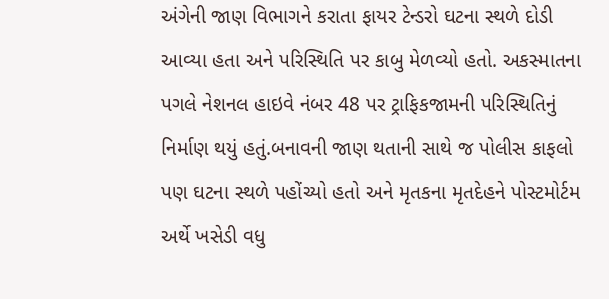અંગેની જાણ વિભાગને કરાતા ફાયર ટેન્ડરો ઘટના સ્થળે દોડી આવ્યા હતા અને પરિસ્થિતિ પર કાબુ મેળવ્યો હતો. અકસ્માતના પગલે નેશનલ હાઇવે નંબર 48 પર ટ્રાફિકજામની પરિસ્થિતિનું નિર્માણ થયું હતું.બનાવની જાણ થતાની સાથે જ પોલીસ કાફલો પણ ઘટના સ્થળે પહોંચ્યો હતો અને મૃતકના મૃતદેહને પોસ્ટમોર્ટમ અર્થે ખસેડી વધુ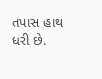તપાસ હાથ ધરી છે.